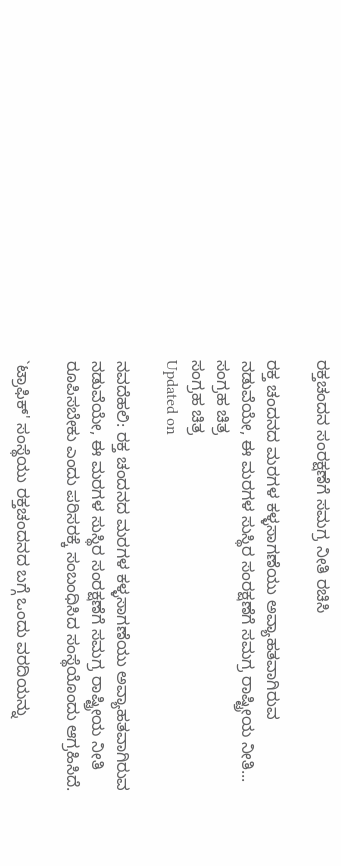ರಕ್ತಚಂದನ ಸಂರಕ್ಷಣೆಗೆ ಸಮಗ್ರ ನೀತಿ ರಚಿಸಿ

ರಕ್ತ ಚಂದನದ ಮರಗಳ ಕಳ್ಳಸಾಗಣೆಯು ಅವ್ಯಾಹತವಾಗಿರುವ ನಡುವೆಯೇ, ಈ ಮರಗಳ ಸುಸ್ಥಿರ ಸಂರಕ್ಷಣೆಗೆ ಸಮಗ್ರ ರಾಷ್ಟ್ರೀಯ ನೀತಿ...
ಸಂಗ್ರಹ ಚಿತ್ರ
ಸಂಗ್ರಹ ಚಿತ್ರ
Updated on

ನವದೆಹಲಿ: ರಕ್ತ ಚಂದನದ ಮರಗಳ ಕಳ್ಳಸಾಗಣೆಯು ಅವ್ಯಾಹತವಾಗಿರುವ ನಡುವೆಯೇ, ಈ ಮರಗಳ ಸುಸ್ಥಿರ ಸಂರಕ್ಷಣೆಗೆ ಸಮಗ್ರ ರಾಷ್ಟ್ರೀಯ ನೀತಿ ರೂಪಿಸಬೇಕು ಎಂದು ಪರಿಸರಕ್ಕೆ ಸಂಬಂಧಿಸಿದ ಸಂಸ್ಥೆಯೊಂದು ಆಗ್ರಹಿಸಿದೆ.

`ಟ್ರಾಫಿಕ್' ಸಂಸ್ಥೆಯು ರಕ್ತಚಂದನದ ಬಗ್ಗೆ ಒಂದು ವರದಿಯನ್ನು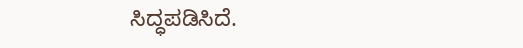ಸಿದ್ಧಪಡಿಸಿದೆ.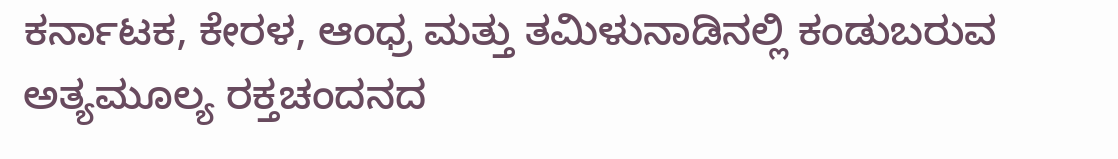ಕರ್ನಾಟಕ, ಕೇರಳ, ಆಂಧ್ರ ಮತ್ತು ತಮಿಳುನಾಡಿನಲ್ಲಿ ಕಂಡುಬರುವ ಅತ್ಯಮೂಲ್ಯ ರಕ್ತಚಂದನದ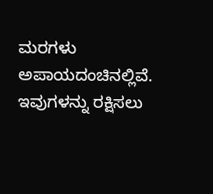ಮರಗಳು ಅಪಾಯದಂಚಿನಲ್ಲಿವೆ. ಇವುಗಳನ್ನು ರಕ್ಷಿಸಲು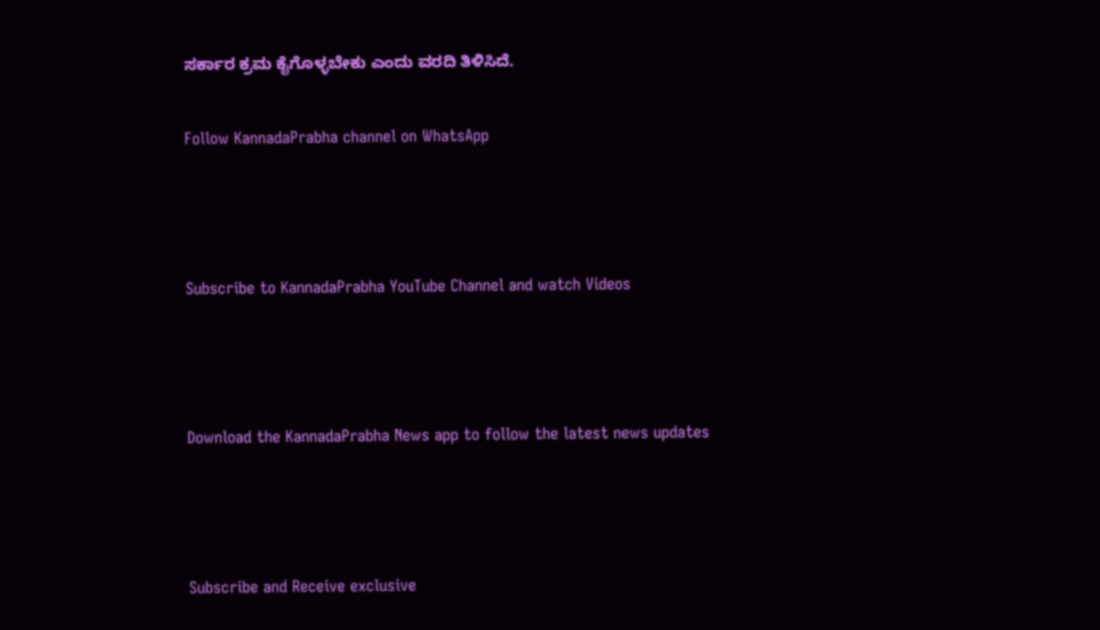ಸರ್ಕಾರ ಕ್ರಮ ಕೈಗೊಳ್ಳಬೇಕು ಎಂದು ವರದಿ ತಿಳಿಸಿದೆ.

Follow KannadaPrabha channel on WhatsApp



Subscribe to KannadaPrabha YouTube Channel and watch Videos



Download the KannadaPrabha News app to follow the latest news updates



Subscribe and Receive exclusive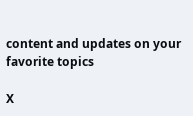content and updates on your favorite topics

X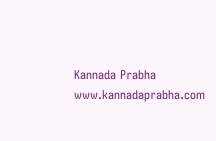Kannada Prabha
www.kannadaprabha.com